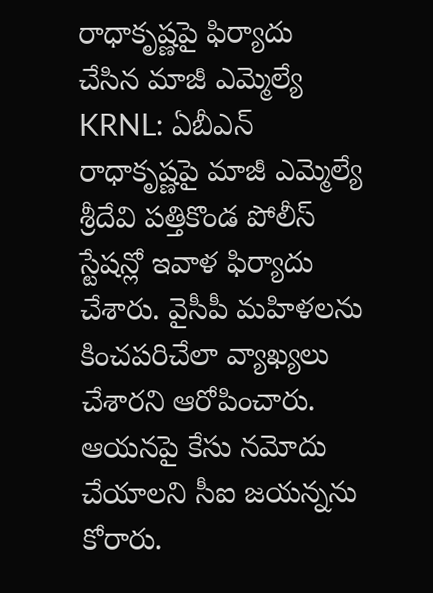రాధాకృష్ణపై ఫిర్యాదు చేసిన మాజీ ఎమ్మెల్యే
KRNL: ఏబీఎన్ రాధాకృష్ణపై మాజీ ఎమ్మెల్యే శ్రీదేవి పత్తికొండ పోలీస్ స్టేషన్లో ఇవాళ ఫిర్యాదు చేశారు. వైసీపీ మహిళలను కించపరిచేలా వ్యాఖ్యలు చేశారని ఆరోపించారు. ఆయనపై కేసు నమోదు చేయాలని సీఐ జయన్నను కోరారు.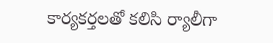కార్యకర్తలతో కలిసి ర్యాలీగా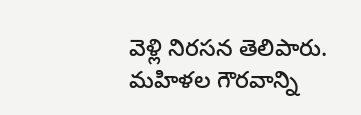వెళ్లి నిరసన తెలిపారు. మహిళల గౌరవాన్ని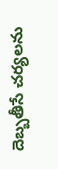దెబ్బతీసే చర్యలను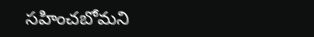సహించబోమని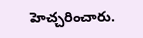హెచ్చరించారు.